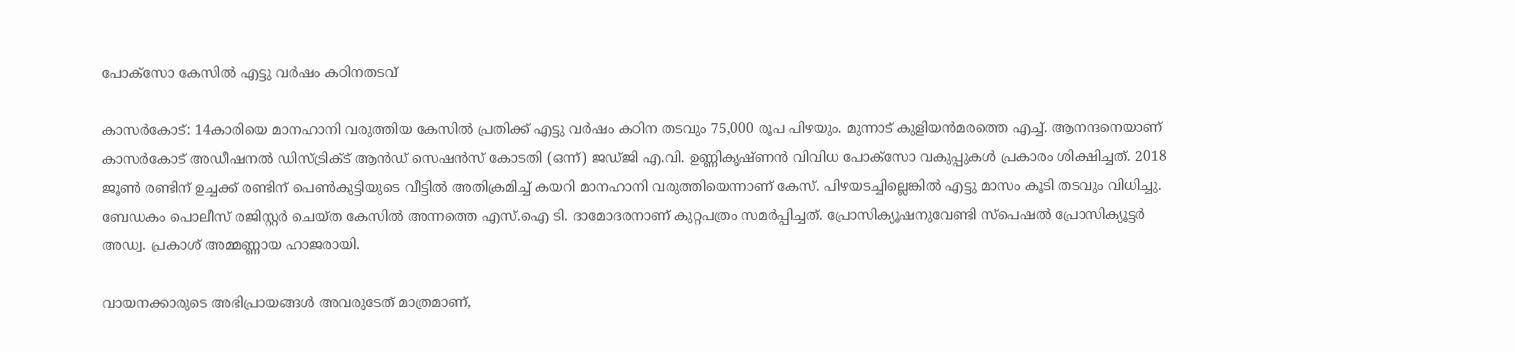പോക്‌സോ കേസില്‍ എട്ടു വര്‍ഷം കഠിനതടവ്

കാസർകോട്: 14കാരിയെ മാനഹാനി വരുത്തിയ കേസിൽ പ്രതിക്ക് എട്ടു വര്‍ഷം കഠിന തടവും 75,000 രൂപ പിഴയും. മുന്നാട് കുളിയന്‍മരത്തെ എച്ച്. ആനന്ദനെയാണ് കാസര്‍കോട് അഡീഷനല്‍ ഡിസ്ട്രിക്ട് ആൻഡ് സെഷന്‍സ് കോടതി (ഒന്ന്) ജഡ്ജി എ.വി. ഉണ്ണികൃഷ്ണന്‍ വിവിധ പോക്‌സോ വകുപ്പുകള്‍ പ്രകാരം ശിക്ഷിച്ചത്. 2018 ജൂണ്‍ രണ്ടിന് ഉച്ചക്ക് രണ്ടിന് പെണ്‍കുട്ടിയുടെ വീട്ടില്‍ അതിക്രമിച്ച് കയറി മാനഹാനി വരുത്തിയെന്നാണ് കേസ്. പിഴയടച്ചില്ലെങ്കില്‍ എട്ടു മാസം കൂടി തടവും വിധിച്ചു. ബേഡകം പൊലീസ് രജിസ്റ്റര്‍ ചെയ്ത കേസില്‍ അന്നത്തെ എസ്.ഐ ടി. ദാമോദരനാണ് കുറ്റപത്രം സമര്‍പ്പിച്ചത്. പ്രോസിക്യൂഷനുവേണ്ടി സ്‌പെഷല്‍ പ്രോസിക്യൂട്ടര്‍ അഡ്വ. പ്രകാശ് അമ്മണ്ണായ ഹാജരായി.

വായനക്കാരുടെ അഭിപ്രായങ്ങള്‍ അവരുടേത് മാത്രമാണ്,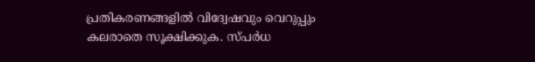പ്രതികരണങ്ങളിൽ വിദ്വേഷവും വെറുപ്പും കലരാതെ സൂക്ഷിക്കുക. സ്പർധ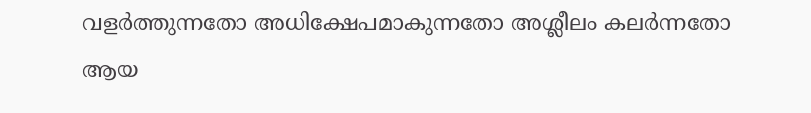വളർത്തുന്നതോ അധിക്ഷേപമാകുന്നതോ അശ്ലീലം കലർന്നതോ ആയ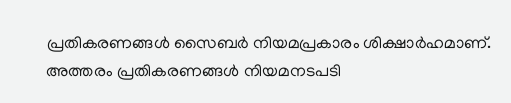പ്രതികരണങ്ങൾ സൈബർ നിയമപ്രകാരം ശിക്ഷാർഹമാണ്. അത്തരം പ്രതികരണങ്ങൾ നിയമനടപടി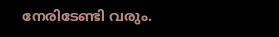നേരിടേണ്ടി വരും.